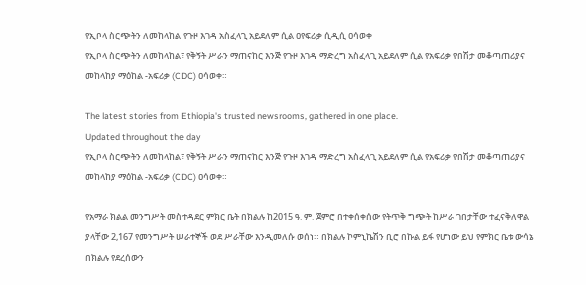የኢቦላ ስርጭትን ለመከላከል የጉዞ እገዳ አስፈላጊ አይደለም ሲል ዐየፍሪቃ ሲዲሲ ዐሳወቀ
የኢቦላ ስርጭትን ለመከላከል፣ የቅኝት ሥራን ማጠናከር እንጅ የጉዞ እገዳ ማድረግ አስፈላጊ አይደለም ሲል የአፍሪቃ የበሽታ መቆጣጠሪያና መከላከያ ማዕከል -አፍሪቃ (CDC) ዐሳወቀ።

The latest stories from Ethiopia's trusted newsrooms, gathered in one place.
Updated throughout the day
የኢቦላ ስርጭትን ለመከላከል፣ የቅኝት ሥራን ማጠናከር እንጅ የጉዞ እገዳ ማድረግ አስፈላጊ አይደለም ሲል የአፍሪቃ የበሽታ መቆጣጠሪያና መከላከያ ማዕከል -አፍሪቃ (CDC) ዐሳወቀ።

የአማራ ክልል መንግሥት መስተዳደር ምክር ቤት በክልሉ ከ2015 ዓ. ም. ጀምሮ በተቀሰቀሰው የትጥቅ ግጭት ከሥራ ገበታቸው ተፈናቅለዋል ያላቸው 2,167 የመንግሥት ሠራተኞች ወደ ሥራቸው እንዲመለሱ ወሰነ። በክልሉ ኮምኒኬሽን ቢሮ በኩል ይፋ የሆነው ይህ የምክር ቤቱ ውሳኔ በክልሉ የደረሰውን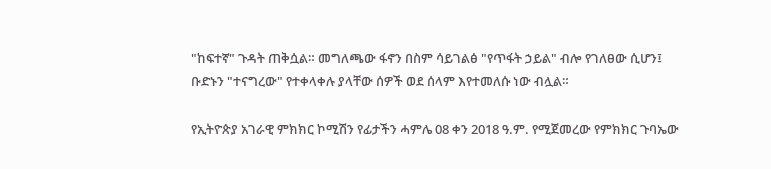"ከፍተኛ" ጉዳት ጠቅሷል። መግለጫው ፋኖን በስም ሳይገልፅ "የጥፋት ኃይል" ብሎ የገለፀው ሲሆን፤ ቡድኑን "ተናግረው" የተቀላቀሉ ያላቸው ሰዎች ወደ ሰላም እየተመለሱ ነው ብሏል።

የኢትዮጵያ አገራዊ ምክክር ኮሚሽን የፊታችን ሓምሌ 08 ቀን 2018 ዓ.ም. የሚጀመረው የምክክር ጉባኤው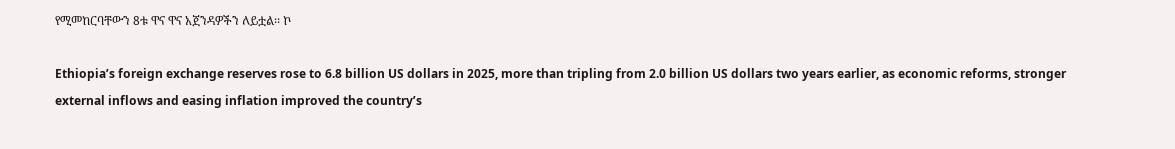የሚመከርባቸውን 8ቱ ዋና ዋና አጀንዳዎችን ለይቷል፡፡ ኮ

Ethiopia’s foreign exchange reserves rose to 6.8 billion US dollars in 2025, more than tripling from 2.0 billion US dollars two years earlier, as economic reforms, stronger external inflows and easing inflation improved the country’s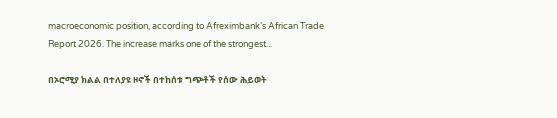macroeconomic position, according to Afreximbank’s African Trade Report 2026. The increase marks one of the strongest...

በኦሮሚያ ክልል በተለያዩ ዞኖች በተከሰቱ ግጭቶች የሰው ሕይወት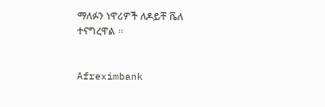ማለፉን ነዋሪዎች ለዶይቸ ቬለ ተናግረዋል ።


Afreximbank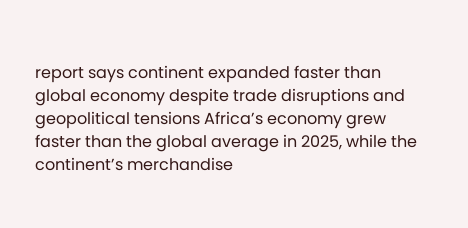report says continent expanded faster than global economy despite trade disruptions and geopolitical tensions Africa’s economy grew faster than the global average in 2025, while the continent’s merchandise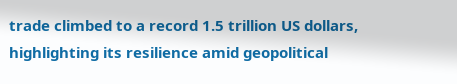trade climbed to a record 1.5 trillion US dollars, highlighting its resilience amid geopolitical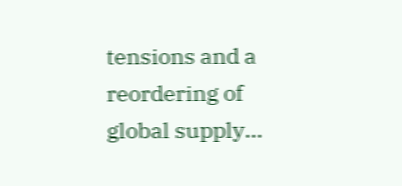tensions and a reordering of global supply...